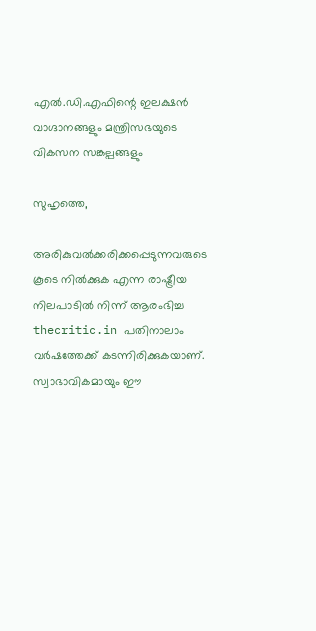എല്‍.ഡി.എഫിന്റെ ഇലക്ഷന്‍ വാഗ്ദാനങ്ങളും മന്ത്രിസഭയുടെ വികസന സങ്കല്പങ്ങളും

സുഹൃത്തെ,

അരികുവല്‍ക്കരിക്കപ്പെടുന്നവരുടെ കൂടെ നില്‍ക്കുക എന്ന രാഷ്ട്രീയ നിലപാടില്‍ നിന്ന് ആരംഭിച്ച thecritic.in പതിനാലാം വര്‍ഷത്തേക്ക് കടന്നിരിക്കുകയാണ്. സ്വാഭാവികമായും ഈ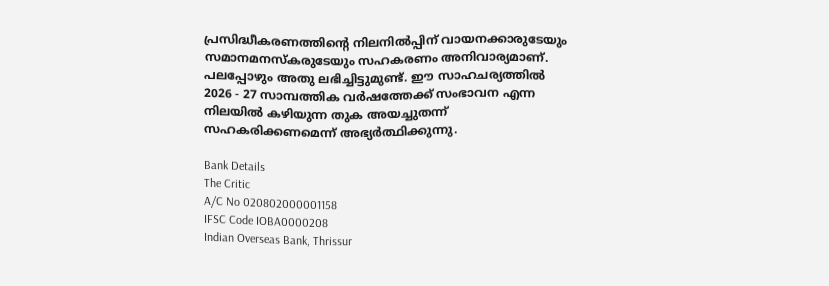പ്രസിദ്ധീകരണത്തിന്റെ നിലനില്‍പ്പിന് വായനക്കാരുടേയും സമാനമനസ്‌കരുടേയും സഹകരണം അനിവാര്യമാണ്. പലപ്പോഴും അതു ലഭിച്ചിട്ടുമുണ്ട്. ഈ സാഹചര്യത്തില്‍ 2026 - 27 സാമ്പത്തിക വര്‍ഷത്തേക്ക് സംഭാവന എന്ന നിലയില്‍ കഴിയുന്ന തുക അയച്ചുതന്ന് സഹകരിക്കണമെന്ന് അഭ്യര്‍ത്ഥിക്കുന്നു.

Bank Details
The Critic
A/C No 020802000001158
IFSC Code IOBA0000208
Indian Overseas Bank, Thrissur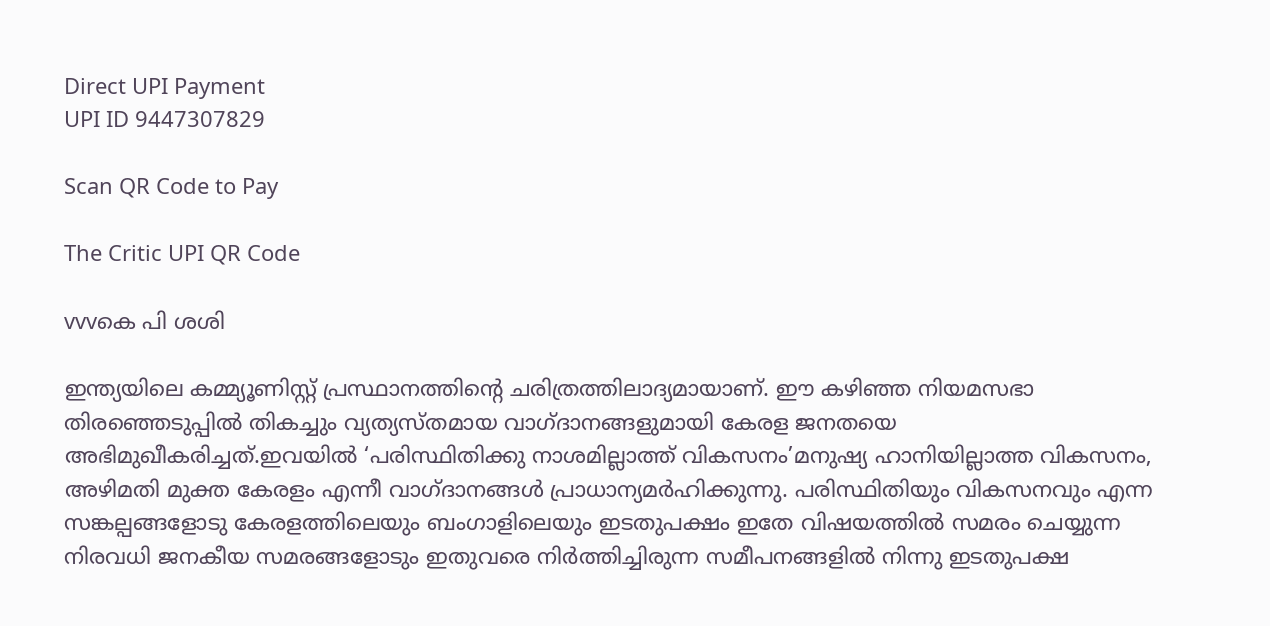Direct UPI Payment
UPI ID 9447307829

Scan QR Code to Pay

The Critic UPI QR Code

vvvകെ പി ശശി

ഇന്ത്യയിലെ കമ്മ്യൂണിസ്റ്റ് പ്രസ്ഥാനത്തിന്റെ ചരിത്രത്തിലാദ്യമായാണ്. ഈ കഴിഞ്ഞ നിയമസഭാ തിരഞ്ഞെടുപ്പില്‍ തികച്ചും വ്യത്യസ്തമായ വാഗ്ദാനങ്ങളുമായി കേരള ജനതയെ അഭിമുഖീകരിച്ചത്.ഇവയില്‍ ‘പരിസ്ഥിതിക്കു നാശമില്ലാത്ത് വികസനം’മനുഷ്യ ഹാനിയില്ലാത്ത വികസനം, അഴിമതി മുക്ത കേരളം എന്നീ വാഗ്ദാനങ്ങള്‍ പ്രാധാന്യമര്‍ഹിക്കുന്നു. പരിസ്ഥിതിയും വികസനവും എന്ന സങ്കല്പങ്ങളോടു കേരളത്തിലെയും ബംഗാളിലെയും ഇടതുപക്ഷം ഇതേ വിഷയത്തില്‍ സമരം ചെയ്യുന്ന നിരവധി ജനകീയ സമരങ്ങളോടും ഇതുവരെ നിര്‍ത്തിച്ചിരുന്ന സമീപനങ്ങളില്‍ നിന്നു ഇടതുപക്ഷ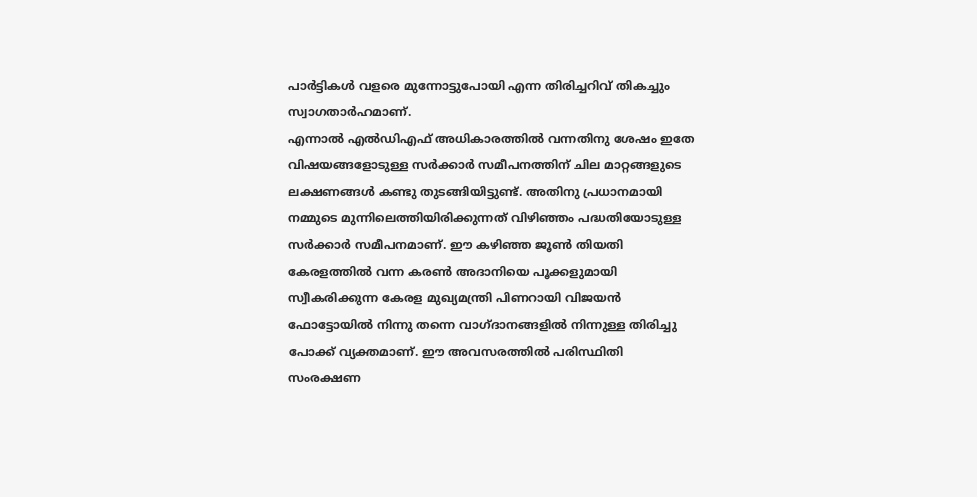പാര്‍ട്ടികള്‍ വളരെ മുന്നോട്ടുപോയി എന്ന തിരിച്ചറിവ് തികച്ചും സ്വാഗതാര്‍ഹമാണ്.
എന്നാല്‍ എല്‍ഡിഎഫ് അധികാരത്തില്‍ വന്നതിനു ശേഷം ഇതേ വിഷയങ്ങളോടുള്ള സര്‍ക്കാര്‍ സമീപനത്തിന് ചില മാറ്റങ്ങളുടെ ലക്ഷണങ്ങള്‍ കണ്ടു തുടങ്ങിയിട്ടുണ്ട്. അതിനു പ്രധാനമായി നമ്മുടെ മുന്നിലെത്തിയിരിക്കുന്നത് വിഴിഞ്ഞം പദ്ധതിയോടുള്ള സര്‍ക്കാര്‍ സമീപനമാണ്. ഈ കഴിഞ്ഞ ജൂണ്‍ തിയതി കേരളത്തില്‍ വന്ന കരണ്‍ അദാനിയെ പൂക്കളുമായി സ്വീകരിക്കുന്ന കേരള മുഖ്യമന്ത്രി പിണറായി വിജയന്‍ ഫോട്ടോയില്‍ നിന്നു തന്നെ വാഗ്ദാനങ്ങളില്‍ നിന്നുള്ള തിരിച്ചു പോക്ക് വ്യക്തമാണ്. ഈ അവസരത്തില്‍ പരിസ്ഥിതി സംരക്ഷണ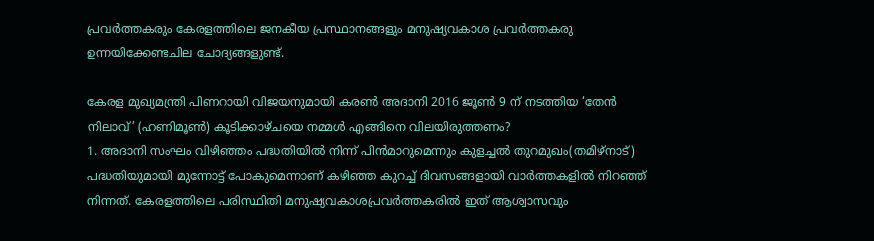പ്രവര്‍ത്തകരും കേരളത്തിലെ ജനകീയ പ്രസ്ഥാനങ്ങളും മനുഷ്യവകാശ പ്രവര്‍ത്തകരു ഉന്നയിക്കേണ്ടചില ചോദ്യങ്ങളുണ്ട്.

കേരള മുഖ്യമന്ത്രി പിണറായി വിജയനുമായി കരണ്‍ അദാനി 2016 ജൂണ്‍ 9 ന് നടത്തിയ ‘തേന്‍ നിലാവ്’ (ഹണിമൂണ്‍) കൂടിക്കാഴ്ചയെ നമ്മള്‍ എങ്ങിനെ വിലയിരുത്തണം?
1. അദാനി സംഘം വിഴിഞ്ഞം പദ്ധതിയില്‍ നിന്ന് പിന്‍മാറുമെന്നും കുളച്ചല്‍ തുറമുഖം(തമിഴ്‌നാട്) പദ്ധതിയുമായി മുന്നോട്ട് പോകുമെന്നാണ് കഴിഞ്ഞ കുറച്ച് ദിവസങ്ങളായി വാര്‍ത്തകളില്‍ നിറഞ്ഞ് നിന്നത്. കേരളത്തിലെ പരിസ്ഥിതി മനുഷ്യവകാശപ്രവര്‍ത്തകരില്‍ ഇത് ആശ്വാസവും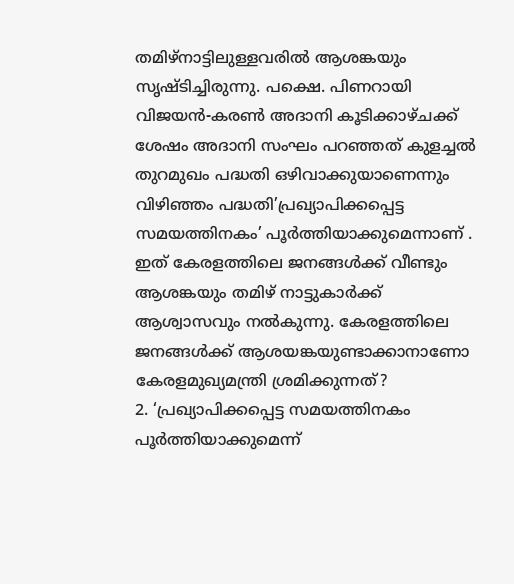തമിഴ്‌നാട്ടിലുള്ളവരില്‍ ആശങ്കയും സൃഷ്ടിച്ചിരുന്നു. പക്ഷെ. പിണറായി വിജയന്‍-കരണ്‍ അദാനി കൂടിക്കാഴ്ചക്ക് ശേഷം അദാനി സംഘം പറഞ്ഞത് കുളച്ചല്‍ തുറമുഖം പദ്ധതി ഒഴിവാക്കുയാണെന്നും വിഴിഞ്ഞം പദ്ധതി’പ്രഖ്യാപിക്കപ്പെട്ട സമയത്തിനകം’ പൂര്‍ത്തിയാക്കുമെന്നാണ് . ഇത് കേരളത്തിലെ ജനങ്ങള്‍ക്ക് വീണ്ടും ആശങ്കയും തമിഴ് നാട്ടുകാര്‍ക്ക് ആശ്വാസവും നല്‍കുന്നു. കേരളത്തിലെ ജനങ്ങള്‍ക്ക് ആശയങ്കയുണ്ടാക്കാനാണോ കേരളമുഖ്യമന്ത്രി ശ്രമിക്കുന്നത്?
2. ‘പ്രഖ്യാപിക്കപ്പെട്ട സമയത്തിനകം പൂര്‍ത്തിയാക്കുമെന്ന്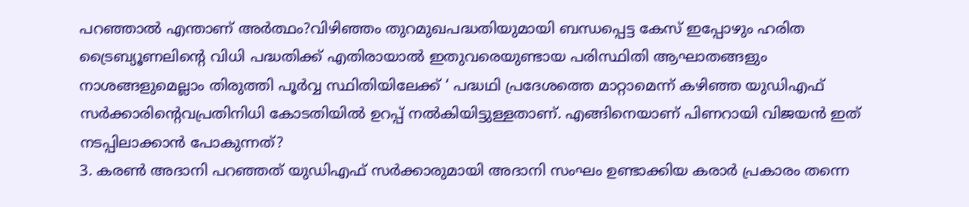പറഞ്ഞാല്‍ എന്താണ് അര്‍ത്ഥം?വിഴിഞ്ഞം തുറമുഖപദ്ധതിയുമായി ബന്ധപ്പെട്ട കേസ് ഇപ്പോഴും ഹരിത ട്രൈബ്യൂണലിന്റെ വിധി പദ്ധതിക്ക് എതിരായാല്‍ ഇതുവരെയുണ്ടായ പരിസ്ഥിതി ആഘാതങ്ങളും നാശങ്ങളുമെല്ലാം തിരുത്തി പൂര്‍വ്വ സ്ഥിതിയിലേക്ക് ‘ പദ്ധഥി പ്രദേശത്തെ മാറ്റാമെന്ന് കഴിഞ്ഞ യുഡിഎഫ് സര്‍ക്കാരിന്റെവപ്രതിനിധി കോടതിയില്‍ ഉറപ്പ് നല്‍കിയിട്ടുള്ളതാണ്. എങ്ങിനെയാണ് പിണറായി വിജയന്‍ ഇത് നടപ്പിലാക്കാന്‍ പോകുന്നത്?
3. കരണ്‍ അദാനി പറഞ്ഞത് യുഡിഎഫ് സര്‍ക്കാരുമായി അദാനി സംഘം ഉണ്ടാക്കിയ കരാര്‍ പ്രകാരം തന്നെ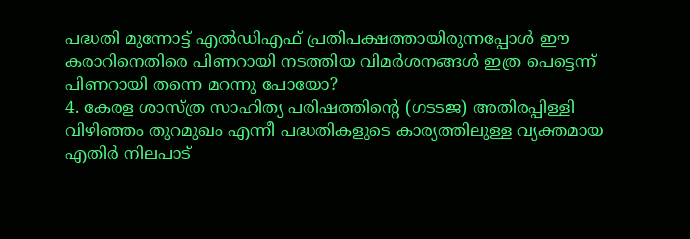പദ്ധതി മുന്നോട്ട് എല്‍ഡിഎഫ് പ്രതിപക്ഷത്തായിരുന്നപ്പോള്‍ ഈ കരാറിനെതിരെ പിണറായി നടത്തിയ വിമര്‍ശനങ്ങള്‍ ഇത്ര പെട്ടെന്ന് പിണറായി തന്നെ മറന്നു പോയോ?
4. കേരള ശാസ്ത്ര സാഹിത്യ പരിഷത്തിന്റെ (ഗടടജ) അതിരപ്പിള്ളി വിഴിഞ്ഞം തുറമുഖം എന്നീ പദ്ധതികളുടെ കാര്യത്തിലുള്ള വ്യക്തമായ എതിര്‍ നിലപാട്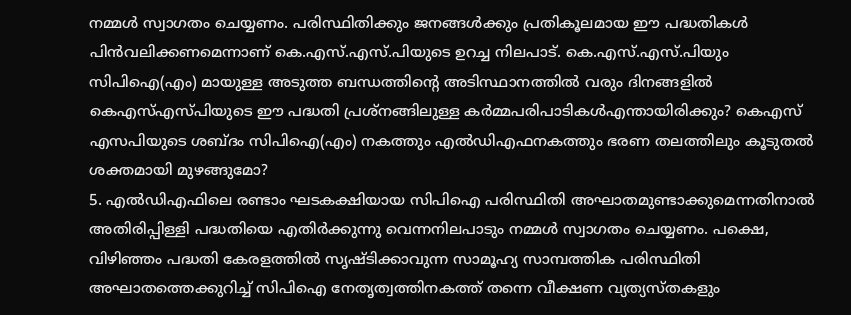നമ്മള്‍ സ്വാഗതം ചെയ്യണം. പരിസ്ഥിതിക്കും ജനങ്ങള്‍ക്കും പ്രതികൂലമായ ഈ പദ്ധതികള്‍ പിന്‍വലിക്കണമെന്നാണ് കെ.എസ്.എസ്.പിയുടെ ഉറച്ച നിലപാട്. കെ.എസ്.എസ്.പിയും സിപിഐ(എം) മായുള്ള അടുത്ത ബന്ധത്തിന്റെ അടിസ്ഥാനത്തില്‍ വരും ദിനങ്ങളില്‍ കെഎസ്എസ്പിയുടെ ഈ പദ്ധതി പ്രശ്‌നങ്ങിലുള്ള കര്‍മ്മപരിപാടികള്‍എന്തായിരിക്കും? കെഎസ് എസപിയുടെ ശബ്ദം സിപിഐ(എം) നകത്തും എല്‍ഡിഎഫനകത്തും ഭരണ തലത്തിലും കൂടുതല്‍ ശക്തമായി മുഴങ്ങുമോ?
5. എല്‍ഡിഎഫിലെ രണ്ടാം ഘടകക്ഷിയായ സിപിഐ പരിസ്ഥിതി അഘാതമുണ്ടാക്കുമെന്നതിനാല്‍ അതിരിപ്പിള്ളി പദ്ധതിയെ എതിര്‍ക്കുന്നു വെന്നനിലപാടും നമ്മള്‍ സ്വാഗതം ചെയ്യണം. പക്ഷെ, വിഴിഞ്ഞം പദ്ധതി കേരളത്തില്‍ സൃഷ്ടിക്കാവുന്ന സാമൂഹ്യ സാമ്പത്തിക പരിസ്ഥിതി അഘാതത്തെക്കുറിച്ച് സിപിഐ നേതൃത്വത്തിനകത്ത് തന്നെ വീക്ഷണ വ്യത്യസ്തകളും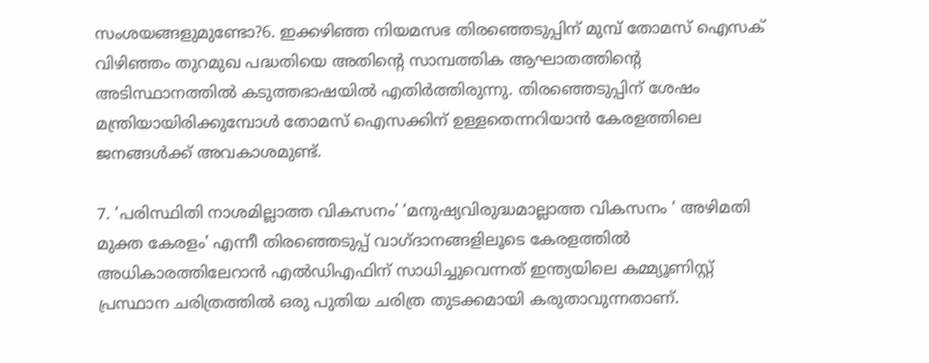സംശയങ്ങളുമുണ്ടോ?6. ഇക്കഴിഞ്ഞ നിയമസഭ തിരഞ്ഞെടുപ്പിന് മുമ്പ് തോമസ് ഐസക് വിഴിഞ്ഞം തുറമുഖ പദ്ധതിയെ അതിന്റെ സാമ്പത്തിക ആഘാതത്തിന്റെ അടിസ്ഥാനത്തില്‍ കടുത്തഭാഷയില്‍ എതിര്‍ത്തിരുന്നു. തിരഞ്ഞെടുപ്പിന് ശേഷം മന്ത്രിയായിരിക്കുമ്പോള്‍ തോമസ് ഐസക്കിന് ഉള്ളതെന്നറിയാന്‍ കേരളത്തിലെ ജനങ്ങള്‍ക്ക് അവകാശമുണ്ട്.

7. ‘പരിസ്ഥിതി നാശമില്ലാത്ത വികസനം’ ‘മനുഷ്യവിരുദ്ധമാല്ലാത്ത വികസനം ‘ അഴിമതി മുക്ത കേരളം’ എന്നീ തിരഞ്ഞെടുപ്പ് വാഗ്ദാനങ്ങളിലൂടെ കേരളത്തില്‍ അധികാരത്തിലേറാന്‍ എല്‍ഡിഎഫിന് സാധിച്ചുവെന്നത് ഇന്ത്യയിലെ കമ്മ്യൂണിസ്റ്റ് പ്രസ്ഥാന ചരിത്രത്തില്‍ ഒരു പുതിയ ചരിത്ര തുടക്കമായി കരുതാവുന്നതാണ്.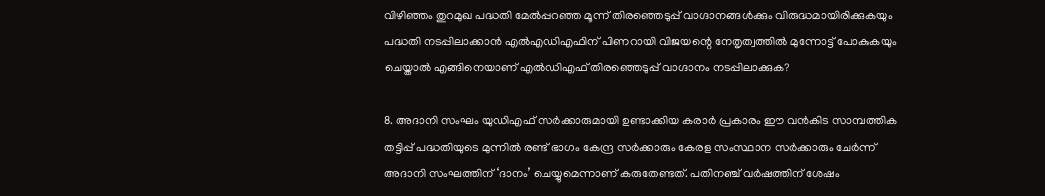വിഴിഞ്ഞം തുറമുഖ പദ്ധതി മേല്‍പ്പറഞ്ഞ മൂന്ന് തിരഞ്ഞെടുപ്പ് വാഗ്ദാനങ്ങള്‍ക്കും വിരുദ്ധമായിരിക്കുകയും പദ്ധതി നടപ്പിലാക്കാന്‍ എല്‍എഡിഎഫിന് പിണറായി വിജയന്റെ നേതൃത്വത്തില്‍ മുന്നോട്ട് പോകുകയും ചെയ്താല്‍ എങ്ങിനെയാണ് എല്‍ഡിഎഫ് തിരഞ്ഞെടുപ്പ് വാഗ്ദാനം നടപ്പിലാക്കുക?

8. അദാനി സംഘം യുഡിഎഫ് സര്‍ക്കാരുമായി ഉണ്ടാക്കിയ കരാര്‍ പ്രകാരം ഈ വന്‍കിട സാമ്പത്തിക തട്ടിപ്പ് പദ്ധതിയുടെ മുന്നില്‍ രണ്ട് ഭാഗം കേന്ദ്ര സര്‍ക്കാരും കേരള സംസ്ഥാന സര്‍ക്കാരും ചേര്‍ന്ന് അദാനി സംഘത്തിന് ‘ദാനം’ ചെയ്യുമെന്നാണ് കരുതേണ്ടത്. പതിനഞ്ച് വര്‍ഷത്തിന് ശേഷം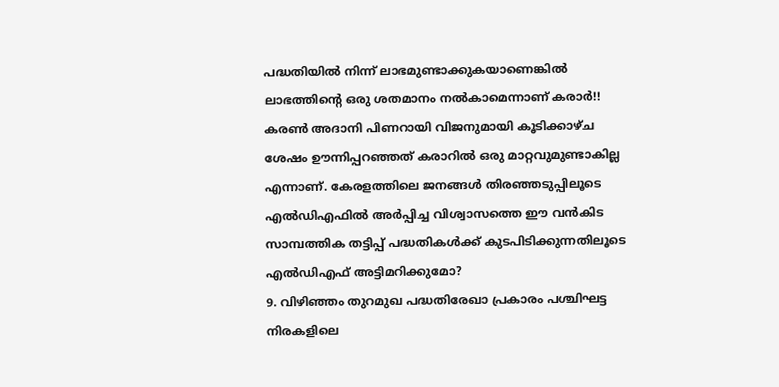പദ്ധതിയില്‍ നിന്ന് ലാഭമുണ്ടാക്കുകയാണെങ്കില്‍ ലാഭത്തിന്റെ ഒരു ശതമാനം നല്‍കാമെന്നാണ് കരാര്‍!! കരണ്‍ അദാനി പിണറായി വിജനുമായി കൂടിക്കാഴ്ച ശേഷം ഊന്നിപ്പറഞ്ഞത് കരാറില്‍ ഒരു മാറ്റവുമുണ്ടാകില്ല എന്നാണ്. കേരളത്തിലെ ജനങ്ങള്‍ തിരഞ്ഞടുപ്പിലൂടെ എല്‍ഡിഎഫില്‍ അര്‍പ്പിച്ച വിശ്വാസത്തെ ഈ വന്‍കിട സാമ്പത്തിക തട്ടിപ്പ് പദ്ധതികള്‍ക്ക് കുടപിടിക്കുന്നതിലൂടെ എല്‍ഡിഎഫ് അട്ടിമറിക്കുമോ?
9. വിഴിഞ്ഞം തുറമുഖ പദ്ധതിരേഖാ പ്രകാരം പശ്ചിഘട്ട നിരകളിലെ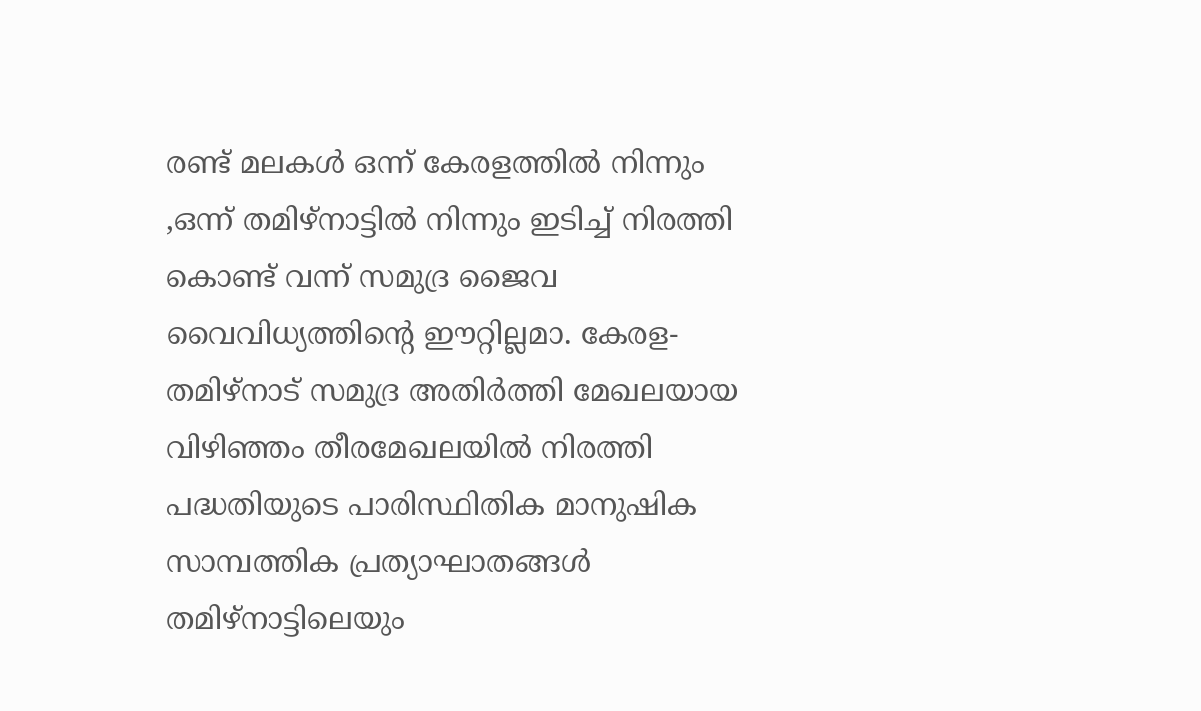രണ്ട് മലകള്‍ ഒന്ന് കേരളത്തില്‍ നിന്നും ,ഒന്ന് തമിഴ്‌നാട്ടില്‍ നിന്നും ഇടിച്ച് നിരത്തി കൊണ്ട് വന്ന് സമുദ്ര ജൈവ വൈവിധ്യത്തിന്റെ ഈറ്റില്ലമാ. കേരള-തമിഴ്‌നാട് സമുദ്ര അതിര്‍ത്തി മേഖലയായ വിഴിഞ്ഞം തീരമേഖലയില്‍ നിരത്തി പദ്ധതിയുടെ പാരിസ്ഥിതിക മാനുഷിക സാമ്പത്തിക പ്രത്യാഘാതങ്ങള്‍ തമിഴ്‌നാട്ടിലെയും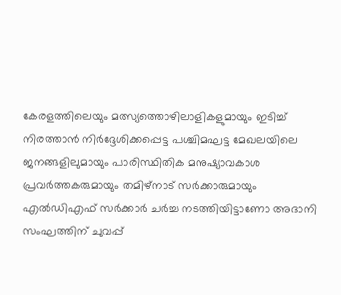കേരളത്തിലെയും മത്സ്യത്തൊഴിലാളികളുമായും ഇടിച്ച് നിരത്താന്‍ നിര്‍ദ്ദേശിക്കപ്പെട്ട പശ്ചിമഘട്ട മേഖലയിലെ ജനങ്ങളിലുമായും പാരിസ്ഥിതിക മനുഷ്യാവകാശ പ്രവര്‍ത്തകരുമായും തമിഴ്‌നാട് സര്‍ക്കാരുമായും എല്‍ഡിഎഫ് സര്‍ക്കാര്‍ ചര്‍ച്ച നടത്തിയിട്ടാണോ അദാനി സംഘത്തിന് ചുവപ്പ്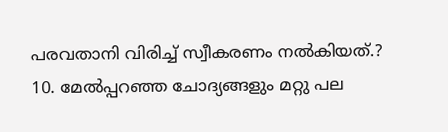പരവതാനി വിരിച്ച് സ്വീകരണം നല്‍കിയത്.?
10. മേല്‍പ്പറഞ്ഞ ചോദ്യങ്ങളും മറ്റു പല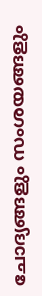ചോദ്യങ്ങളും സംശയങ്ങളും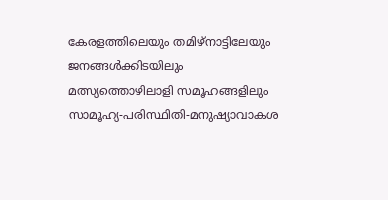കേരളത്തിലെയും തമിഴ്‌നാട്ടിലേയും ജനങ്ങള്‍ക്കിടയിലും മത്സ്യത്തൊഴിലാളി സമൂഹങ്ങളിലും സാമൂഹ്യ-പരിസ്ഥിതി-മനുഷ്യാവാകശ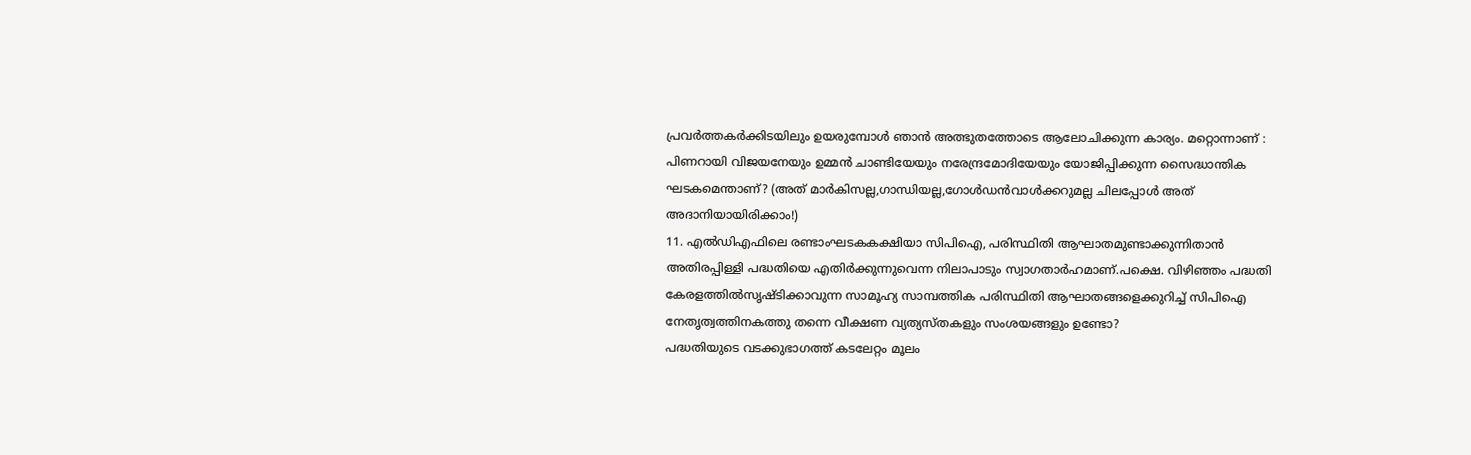പ്രവര്‍ത്തകര്‍ക്കിടയിലും ഉയരുമ്പോള്‍ ഞാന്‍ അത്ഭുതത്തോടെ ആലോചിക്കുന്ന കാര്യം. മറ്റൊന്നാണ് : പിണറായി വിജയനേയും ഉമ്മന്‍ ചാണ്ടിയേയും നരേന്ദ്രമോദിയേയും യോജിപ്പിക്കുന്ന സൈദ്ധാന്തിക ഘടകമെന്താണ്? (അത് മാര്‍കിസല്ല,ഗാന്ധിയല്ല,ഗോള്‍ഡന്‍വാള്‍ക്കറുമല്ല ചിലപ്പോള്‍ അത് അദാനിയായിരിക്കാം!)
11. എല്‍ഡിഎഫിലെ രണ്ടാംഘടകകക്ഷിയാ സിപിഐ, പരിസ്ഥിതി ആഘാതമുണ്ടാക്കുന്നിതാന്‍ അതിരപ്പിള്ളി പദ്ധതിയെ എതിര്‍ക്കുന്നുവെന്ന നിലാപാടും സ്വാഗതാര്‍ഹമാണ്.പക്ഷെ. വിഴിഞ്ഞം പദ്ധതി കേരളത്തില്‍സൃഷ്ടിക്കാവുന്ന സാമൂഹ്യ സാമ്പത്തിക പരിസ്ഥിതി ആഘാതങ്ങളെക്കുറിച്ച് സിപിഐ നേതൃത്വത്തിനകത്തു തന്നെ വീക്ഷണ വ്യത്യസ്തകളും സംശയങ്ങളും ഉണ്ടോ?
പദ്ധതിയുടെ വടക്കുഭാഗത്ത് കടലേറ്റം മൂലം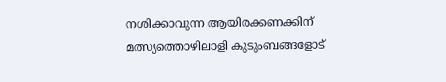നശിക്കാവുന്ന ആയിരക്കണക്കിന് മത്സ്യത്തൊഴിലാളി കുടുംബങ്ങളോട്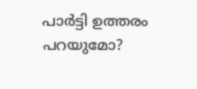പാര്‍ട്ടി ഉത്തരം പറയുമോ?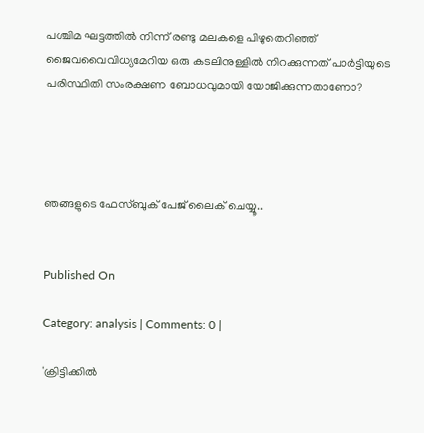പശ്ചിമ ഘട്ടത്തില്‍ നിന്ന് രണ്ടു മലകളെ പിഴുതെറിഞ്ഞ് ജൈവവൈവിധ്യമേറിയ ഒരു കടലിനുള്ളില്‍ നിറക്കുന്നത് പാര്‍ട്ടിയുടെ പരിസ്ഥിതി സംരക്ഷണ ബോധവുമായി യോജിക്കുന്നതാണോ?




ഞങ്ങളുടെ ഫേസ്ബുക് പേജ് ലൈക് ചെയ്യൂ..


Published On

Category: analysis | Comments: 0 |

'ക്രിട്ടിക്കില്‍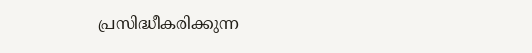പ്രസിദ്ധീകരിക്കുന്ന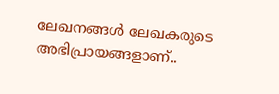ലേഖനങ്ങള്‍ ലേഖകരുടെ അഭിപ്രായങ്ങളാണ്..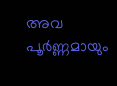അവ പൂര്‍ണ്ണമായും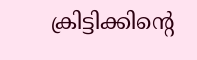ക്രിട്ടിക്കിന്റെ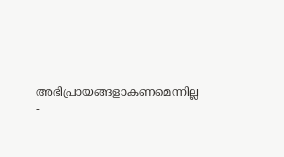അഭിപ്രായങ്ങളാകണമെന്നില്ല -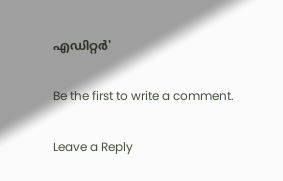എഡിറ്റര്‍'

Be the first to write a comment.

Leave a Reply